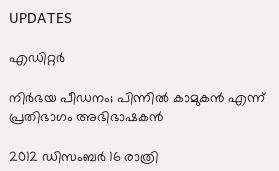UPDATES

എഡിറ്റര്‍

നിര്‍ഭയ പീഡനം; പിന്നില്‍ കാമുകന്‍ എന്ന് പ്രതിഭാഗം അഭിഭാഷകന്‍

2012 ഡിസംബര്‍ 16 രാത്രി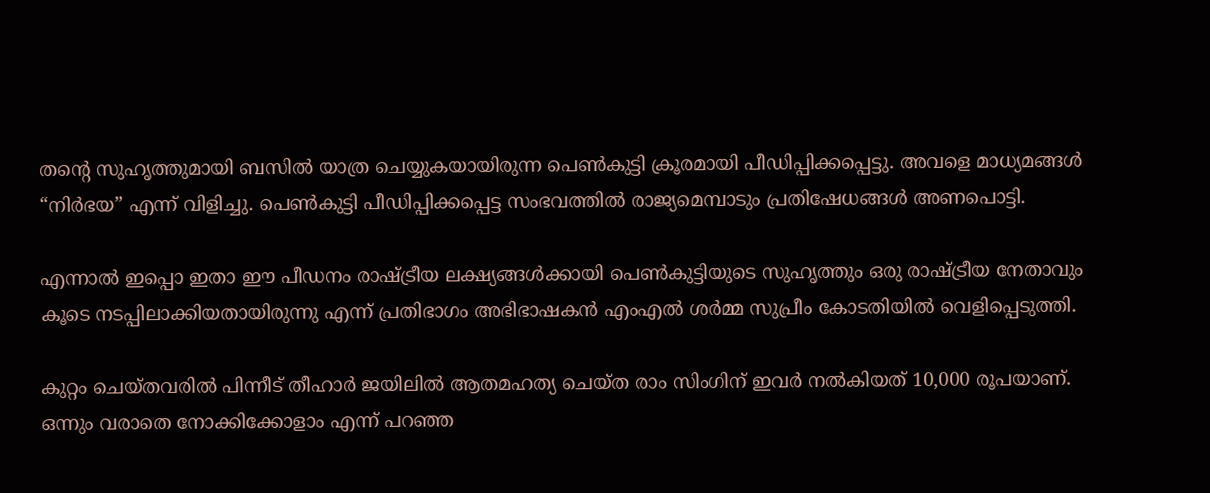തന്റെ സുഹൃത്തുമായി ബസില്‍ യാത്ര ചെയ്യുകയായിരുന്ന പെണ്‍കുട്ടി ക്രൂരമായി പീഡിപ്പിക്കപ്പെട്ടു. അവളെ മാധ്യമങ്ങള്‍ “നിര്‍ഭയ” എന്ന് വിളിച്ചു. പെണ്‍കുട്ടി പീഡിപ്പിക്കപ്പെട്ട സംഭവത്തില്‍ രാജ്യമെമ്പാടും പ്രതിഷേധങ്ങള്‍ അണപൊട്ടി.

എന്നാല്‍ ഇപ്പൊ ഇതാ ഈ പീഡനം രാഷ്ട്രീയ ലക്ഷ്യങ്ങള്‍ക്കായി പെണ്‍കുട്ടിയുടെ സുഹൃത്തും ഒരു രാഷ്ട്രീയ നേതാവും കൂടെ നടപ്പിലാക്കിയതായിരുന്നു എന്ന് പ്രതിഭാഗം അഭിഭാഷകന്‍ എംഎല്‍ ശര്‍മ്മ സുപ്രീം കോടതിയില്‍ വെളിപ്പെടുത്തി.

കുറ്റം ചെയ്തവരില്‍ പിന്നീട് തീഹാര്‍ ജയിലില്‍ ആതമഹത്യ ചെയ്ത രാം സിംഗിന് ഇവര്‍ നല്‍കിയത് 10,000 രൂപയാണ്. ഒന്നും വരാതെ നോക്കിക്കോളാം എന്ന് പറഞ്ഞ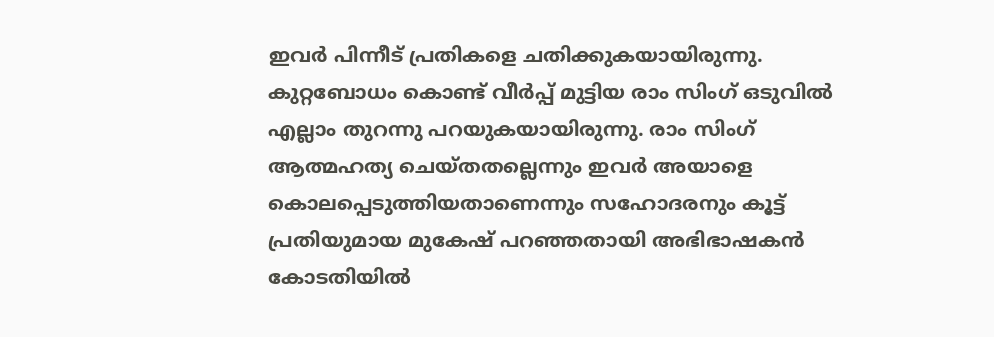ഇവര്‍ പിന്നീട് പ്രതികളെ ചതിക്കുകയായിരുന്നു. കുറ്റബോധം കൊണ്ട് വീര്‍പ്പ് മുട്ടിയ രാം സിംഗ് ഒടുവില്‍ എല്ലാം തുറന്നു പറയുകയായിരുന്നു. രാം സിംഗ് ആത്മഹത്യ ചെയ്തതല്ലെന്നും ഇവര്‍ അയാളെ കൊലപ്പെടുത്തിയതാണെന്നും സഹോദരനും കൂട്ട് പ്രതിയുമായ മുകേഷ് പറഞ്ഞതായി അഭിഭാഷകന്‍ കോടതിയില്‍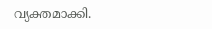വ്യക്തമാക്കി.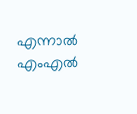എന്നാല്‍ എംഎല്‍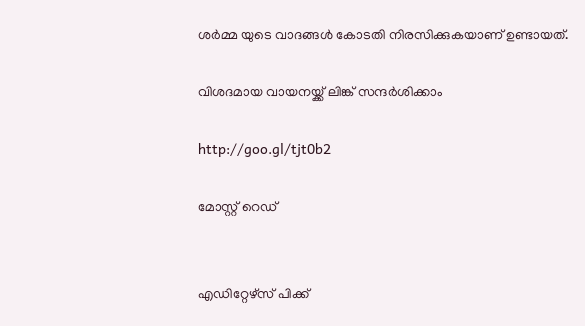ശര്‍മ്മ യുടെ വാദങ്ങള്‍ കോടതി നിരസിക്കുകയാണ് ഉണ്ടായത്.

വിശദമായ വായനയ്ക്ക് ലിങ്ക് സന്ദര്‍ശിക്കാം

http://goo.gl/tjt0b2

മോസ്റ്റ് റെഡ്


എഡിറ്റേഴ്സ് പിക്ക്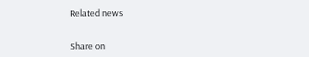Related news


Share on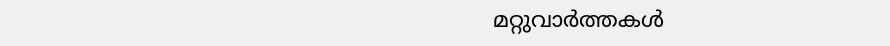മറ്റുവാര്‍ത്തകള്‍